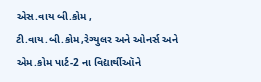એસ.વાય બી.કોમ , ટી.વાય.બી.કોમ,રેગ્યુલર અને ઓનર્સ અને એમ.કોમ પાર્ટ-2 ના વિદ્યાર્થીઑને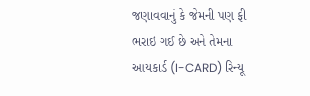જણાવવાનું કે જેમની પણ ફી ભરાઇ ગઈ છે અને તેમના આયકાર્ડ (I-CARD) રિન્યૂ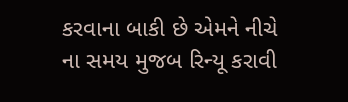કરવાના બાકી છે એમને નીચે ના સમય મુજબ રિન્યૂ કરાવી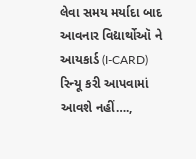લેવા સમય મર્યાદા બાદ આવનાર વિદ્યાર્થોઑ ને આયકાર્ડ (I-CARD) રિન્યૂ કરી આપવામાં આવશે નહીં….,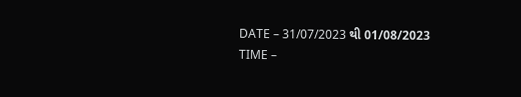DATE – 31/07/2023 થી 01/08/2023
TIME –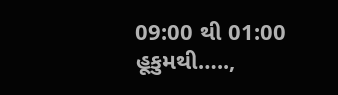09:00 થી 01:00
હૂકુમથી…..,